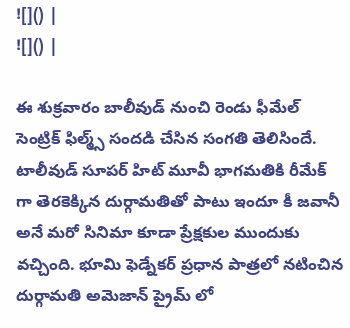![]() |
![]() |

ఈ శుక్రవారం బాలీవుడ్ నుంచి రెండు ఫీమేల్ సెంట్రిక్ ఫిల్మ్స్ సందడి చేసిన సంగతి తెలిసిందే. టాలీవుడ్ సూపర్ హిట్ మూవీ భాగమతికి రీమేక్ గా తెరకెక్కిన దుర్గామతితో పాటు ఇందూ కీ జవానీ అనే మరో సినిమా కూడా ప్రేక్షకుల ముందుకు వచ్చింది. భూమి ఫెడ్నేకర్ ప్రధాన పాత్రలో నటించిన దుర్గామతి అమెజాన్ ప్రైమ్ లో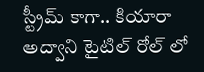స్ట్రీమ్ కాగా.. కియారా అద్వాని టైటిల్ రోల్ లో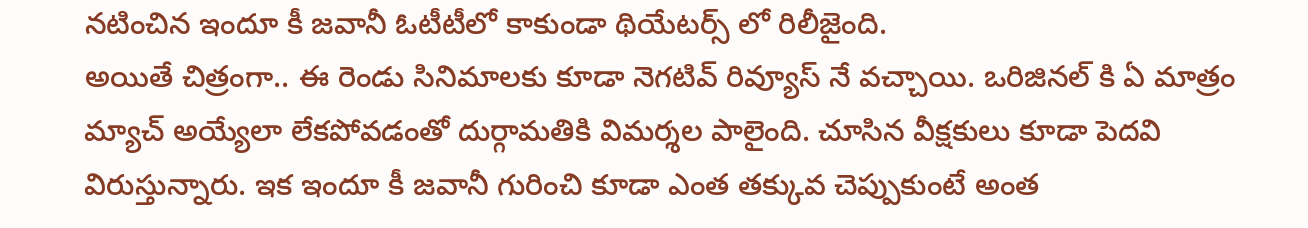నటించిన ఇందూ కీ జవానీ ఓటీటీలో కాకుండా థియేటర్స్ లో రిలీజైంది.
అయితే చిత్రంగా.. ఈ రెండు సినిమాలకు కూడా నెగటివ్ రివ్యూస్ నే వచ్చాయి. ఒరిజినల్ కి ఏ మాత్రం మ్యాచ్ అయ్యేలా లేకపోవడంతో దుర్గామతికి విమర్శల పాలైంది. చూసిన వీక్షకులు కూడా పెదవి విరుస్తున్నారు. ఇక ఇందూ కీ జవానీ గురించి కూడా ఎంత తక్కువ చెప్పుకుంటే అంత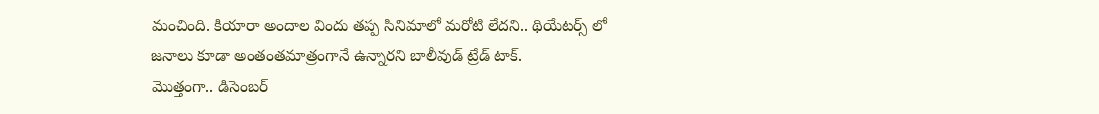మంచింది. కియారా అందాల విందు తప్ప సినిమాలో మరోటి లేదని.. థియేటర్స్ లో జనాలు కూడా అంతంతమాత్రంగానే ఉన్నారని బాలీవుడ్ ట్రేడ్ టాక్.
మొత్తంగా.. డిసెంబర్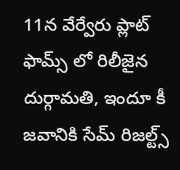11న వేర్వేరు ప్లాట్ ఫామ్స్ లో రిలీజైన దుర్గామతి, ఇందూ కీ జవానికి సేమ్ రిజల్ట్స్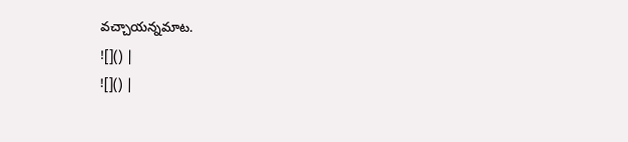వచ్చాయన్నమాట.
![]() |
![]() |